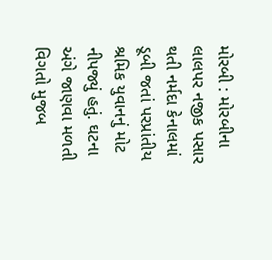મોરબી : મોરબીના લાલપર નજીક પસાર થતી નર્મદા કેનાલમાં ડૂબી જતાં પરપ્રાંતીય શ્રમિક યુવાનનું મોટ નીપજ્યું હતું. ઘટના અંગે જાણવા મળતી વિગતો મુજબ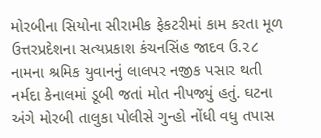મોરબીના સિયોના સીરામીક ફેકટરીમાં કામ કરતા મૂળ ઉત્તરપ્રદેશના સત્યપ્રકાશ કંચનસિંહ જાદવ ઉ.૨૮ નામના શ્રમિક યુવાનનું લાલપર નજીક પસાર થતી નર્મદા કેનાલમાં ડૂબી જતાં મોત નીપજ્યું હતું. ઘટના અંગે મોરબી તાલુકા પોલીસે ગુન્હો નોંધી વધુ તપાસ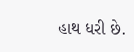હાથ ધરી છે.